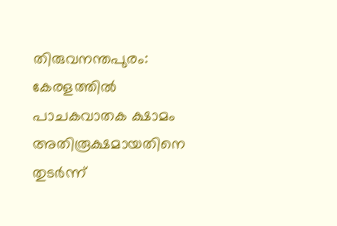തിരുവനന്തപുരം: കേരളത്തിൽ പാചകവാതക ക്ഷാമം അതിരൂക്ഷമായതിനെ തുടർന്ന്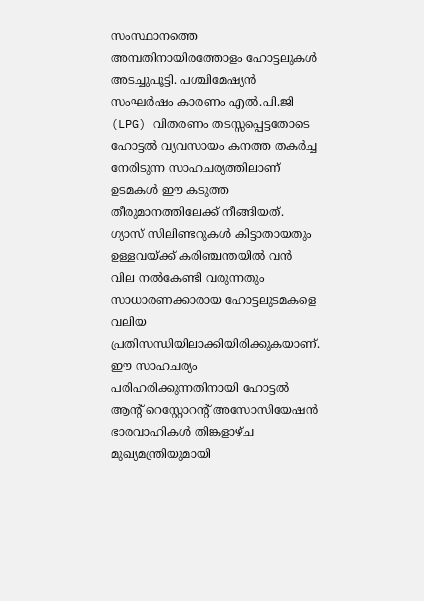സംസ്ഥാനത്തെ അമ്പതിനായിരത്തോളം ഹോട്ടലുകൾ അടച്ചുപൂട്ടി. പശ്ചിമേഷ്യൻ സംഘർഷം കാരണം എൽ.പി.ജി (LPG) വിതരണം തടസ്സപ്പെട്ടതോടെ ഹോട്ടൽ വ്യവസായം കനത്ത തകർച്ച നേരിടുന്ന സാഹചര്യത്തിലാണ് ഉടമകൾ ഈ കടുത്ത തീരുമാനത്തിലേക്ക് നീങ്ങിയത്. ഗ്യാസ് സിലിണ്ടറുകൾ കിട്ടാതായതും ഉള്ളവയ്ക്ക് കരിഞ്ചന്തയിൽ വൻ വില നൽകേണ്ടി വരുന്നതും സാധാരണക്കാരായ ഹോട്ടലുടമകളെ വലിയ പ്രതിസന്ധിയിലാക്കിയിരിക്കുകയാണ്.
ഈ സാഹചര്യം പരിഹരിക്കുന്നതിനായി ഹോട്ടൽ ആന്റ് റെസ്റ്റോറന്റ് അസോസിയേഷൻ ഭാരവാഹികൾ തിങ്കളാഴ്ച മുഖ്യമന്ത്രിയുമായി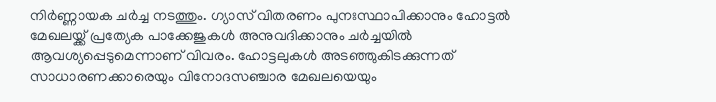നിർണ്ണായക ചർച്ച നടത്തും. ഗ്യാസ് വിതരണം പുനഃസ്ഥാപിക്കാനും ഹോട്ടൽ മേഖലയ്ക്ക് പ്രത്യേക പാക്കേജുകൾ അനുവദിക്കാനും ചർച്ചയിൽ ആവശ്യപ്പെടുമെന്നാണ് വിവരം. ഹോട്ടലുകൾ അടഞ്ഞുകിടക്കുന്നത് സാധാരണക്കാരെയും വിനോദസഞ്ചാര മേഖലയെയും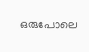ഒരുപോലെ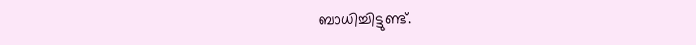ബാധിച്ചിട്ടുണ്ട്.